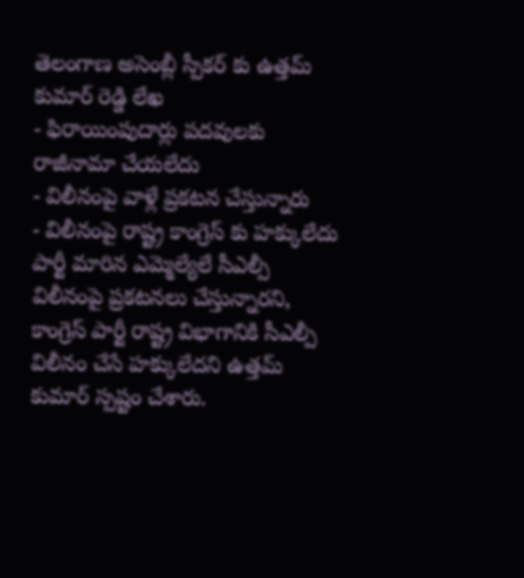తెలంగాణ అసెంబ్లీ స్పీకర్ కు ఉత్తమ్ కుమార్ రెడ్డి లేఖ
- ఫిరాయింపుదార్లు పదవులకు రాజీనామా చేయలేదు
- విలీనంపై వాళ్లే ప్రకటన చేస్తున్నారు
- విలీనంపై రాష్ట్ర కాంగ్రెస్ కు హక్కులేదు
పార్టీ మారిన ఎమ్మెల్యేలే సీఎల్పీ విలీనంపై ప్రకటనలు చేస్తున్నారని, కాంగ్రెస్ పార్టీ రాష్ట్ర విభాగానికి సీఎల్పీ విలీనం చేసే హక్కులేదని ఉత్తమ్ కుమార్ స్పష్టం చేశారు.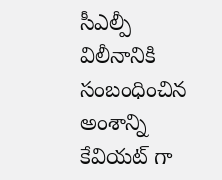సీఎల్పీ విలీనానికి సంబంధించిన అంశాన్ని కేవియట్ గా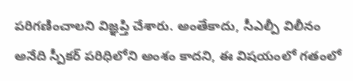పరిగణించాలని విజ్ఞప్తి చేశారు. అంతేకాదు, సీఎల్పీ విలీనం అనేది స్పీకర్ పరిధిలోని అంశం కాదని, ఈ విషయంలో గతంలో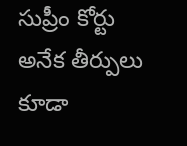సుప్రీం కోర్టు అనేక తీర్పులు కూడా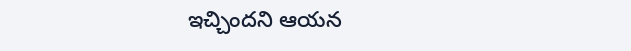ఇచ్చిందని ఆయన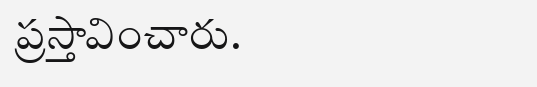ప్రస్తావించారు.